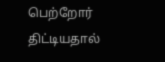பெற்றோர் திட்டியதால்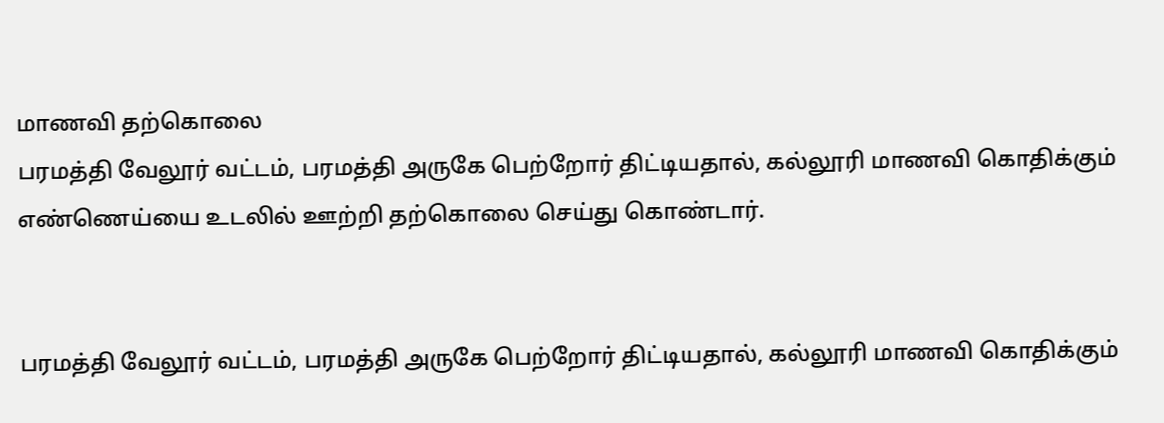மாணவி தற்கொலை
பரமத்தி வேலூர் வட்டம், பரமத்தி அருகே பெற்றோர் திட்டியதால், கல்லூரி மாணவி கொதிக்கும் எண்ணெய்யை உடலில் ஊற்றி தற்கொலை செய்து கொண்டார்.


பரமத்தி வேலூர் வட்டம், பரமத்தி அருகே பெற்றோர் திட்டியதால், கல்லூரி மாணவி கொதிக்கும்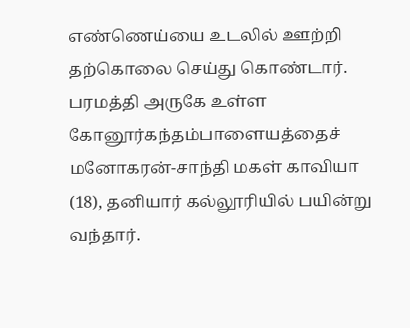எண்ணெய்யை உடலில் ஊற்றி தற்கொலை செய்து கொண்டார்.
பரமத்தி அருகே உள்ள கோனூர்கந்தம்பாளையத்தைச் மனோகரன்-சாந்தி மகள் காவியா (18), தனியார் கல்லூரியில் பயின்று வந்தார்.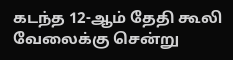கடந்த 12-ஆம் தேதி கூலி வேலைக்கு சென்று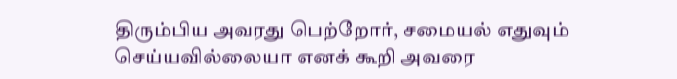திரும்பிய அவரது பெற்றோர், சமையல் எதுவும் செய்யவில்லையா எனக் கூறி அவரை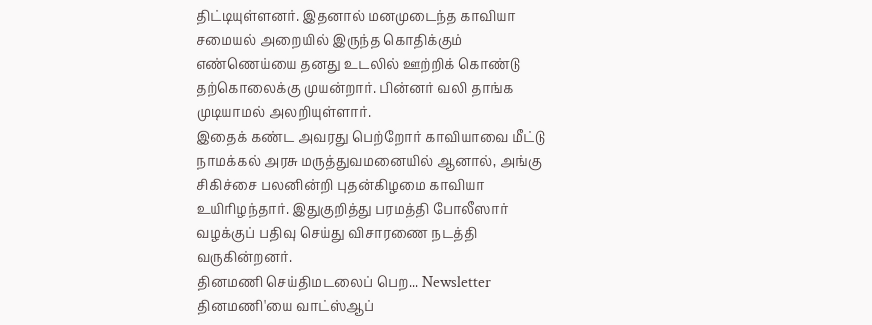திட்டியுள்ளனர். இதனால் மனமுடைந்த காவியா சமையல் அறையில் இருந்த கொதிக்கும் எண்ணெய்யை தனது உடலில் ஊற்றிக் கொண்டு தற்கொலைக்கு முயன்றார். பின்னர் வலி தாங்க முடியாமல் அலறியுள்ளார்.
இதைக் கண்ட அவரது பெற்றோர் காவியாவை மீட்டு நாமக்கல் அரசு மருத்துவமனையில் ஆனால், அங்கு சிகிச்சை பலனின்றி புதன்கிழமை காவியா உயிரிழந்தார். இதுகுறித்து பரமத்தி போலீஸார் வழக்குப் பதிவு செய்து விசாரணை நடத்தி வருகின்றனர்.
தினமணி செய்திமடலைப் பெற... Newsletter
தினமணி'யை வாட்ஸ்ஆப்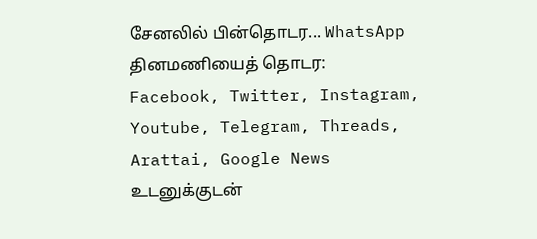சேனலில் பின்தொடர... WhatsApp
தினமணியைத் தொடர: Facebook, Twitter, Instagram, Youtube, Telegram, Threads, Arattai, Google News
உடனுக்குடன்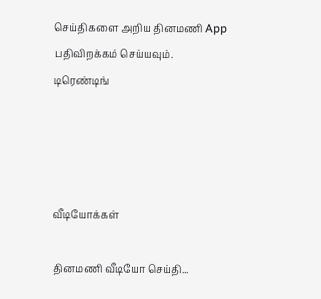செய்திகளை அறிய தினமணி App பதிவிறக்கம் செய்யவும்.
டிரெண்டிங்




வீடியோக்கள்

தினமணி வீடியோ செய்தி...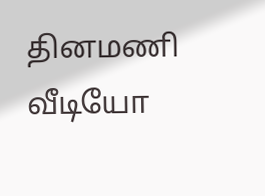தினமணி வீடியோ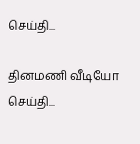செய்தி...

தினமணி வீடியோ செய்தி...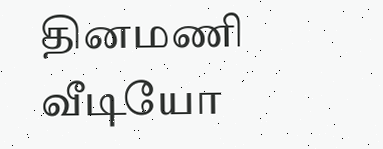தினமணி வீடியோ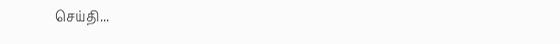செய்தி...